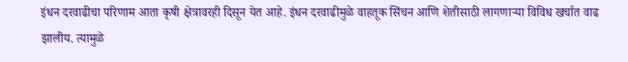इंधन दरवाढीचा परिणाम आता कृषी क्षेत्रावरही दिसून येत आहे. इंधन दरवाढीमुळे वाहतूक सिंचन आणि शेतीसाठी लागणाऱ्या विविध खर्चात वाढ झालीय. त्यामुळे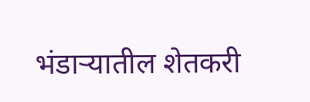भंडाऱ्यातील शेतकरी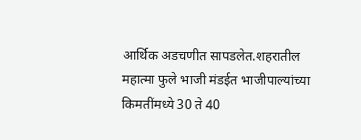आर्थिक अडचणीत सापडलेत.शहरातील महात्मा फुले भाजी मंडईत भाजीपाल्यांच्या किमतींमध्ये 30 ते 40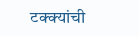टक्क्यांची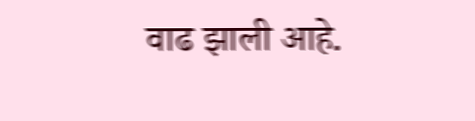वाढ झाली आहे.